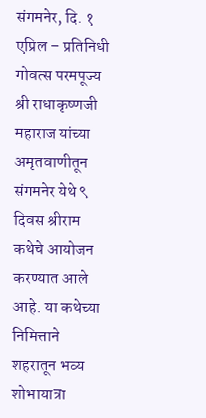संगमनेर, दि. १ एप्रिल – प्रतिनिधी
गोवत्स परमपूज्य श्री राधाकृष्णजी महाराज यांच्या अमृतवाणीतून संगमनेर येथे ९ दिवस श्रीराम कथेचे आयोजन करण्यात आले आहे. या कथेच्या निमित्ताने शहरातून भव्य शोभायात्रा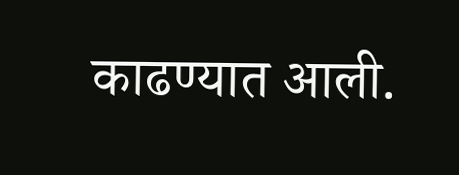काढण्यात आली.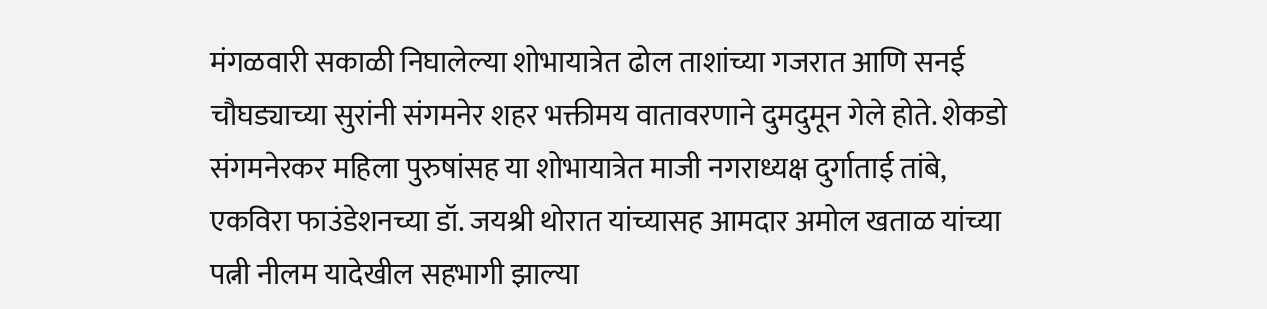मंगळवारी सकाळी निघालेल्या शोभायात्रेत ढोल ताशांच्या गजरात आणि सनई चौघड्याच्या सुरांनी संगमनेर शहर भक्तीमय वातावरणाने दुमदुमून गेले होते. शेकडो संगमनेरकर महिला पुरुषांसह या शोभायात्रेत माजी नगराध्यक्ष दुर्गाताई तांबे, एकविरा फाउंडेशनच्या डॉ. जयश्री थोरात यांच्यासह आमदार अमोल खताळ यांच्या पत्नी नीलम यादेखील सहभागी झाल्या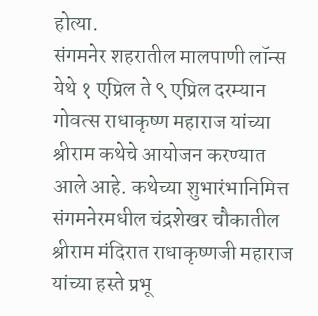होत्या.
संगमनेर शहरातील मालपाणी लॉन्स येथे १ एप्रिल ते ९ एप्रिल दरम्यान गोवत्स राधाकृष्ण महाराज यांच्या श्रीराम कथेचे आयोजन करण्यात आले आहे. कथेच्या शुभारंभानिमित्त संगमनेरमधील चंद्रशेखर चौकातील श्रीराम मंदिरात राधाकृष्णजी महाराज यांच्या हस्ते प्रभू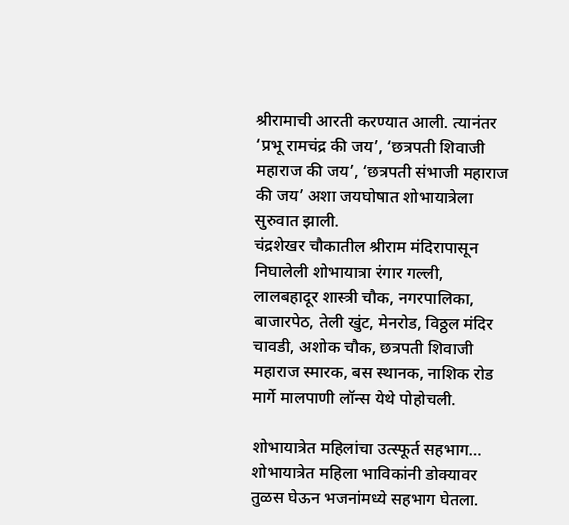श्रीरामाची आरती करण्यात आली. त्यानंतर ‘प्रभू रामचंद्र की जय’, ‘छत्रपती शिवाजी महाराज की जय’, ‘छत्रपती संभाजी महाराज की जय’ अशा जयघोषात शोभायात्रेला सुरुवात झाली.
चंद्रशेखर चौकातील श्रीराम मंदिरापासून निघालेली शोभायात्रा रंगार गल्ली, लालबहादूर शास्त्री चौक, नगरपालिका, बाजारपेठ, तेली खुंट, मेनरोड, विठ्ठल मंदिर चावडी, अशोक चौक, छत्रपती शिवाजी महाराज स्मारक, बस स्थानक, नाशिक रोड मार्गे मालपाणी लॉन्स येथे पोहोचली.

शोभायात्रेत महिलांचा उत्स्फूर्त सहभाग… शोभायात्रेत महिला भाविकांनी डोक्यावर तुळस घेऊन भजनांमध्ये सहभाग घेतला.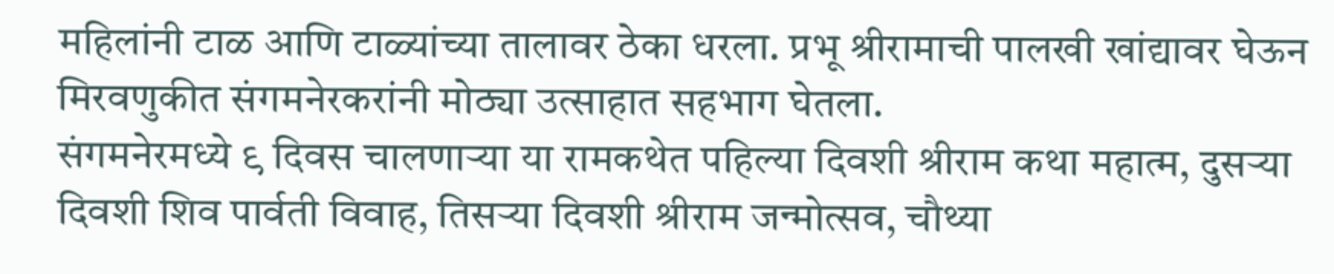महिलांनी टाळ आणि टाळ्यांच्या तालावर ठेका धरला. प्रभू श्रीरामाची पालखी खांद्यावर घेऊन मिरवणुकीत संगमनेरकरांनी मोठ्या उत्साहात सहभाग घेतला.
संगमनेरमध्ये ९ दिवस चालणाऱ्या या रामकथेत पहिल्या दिवशी श्रीराम कथा महात्म, दुसऱ्या दिवशी शिव पार्वती विवाह, तिसऱ्या दिवशी श्रीराम जन्मोत्सव, चौथ्या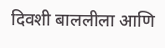दिवशी बाललीला आणि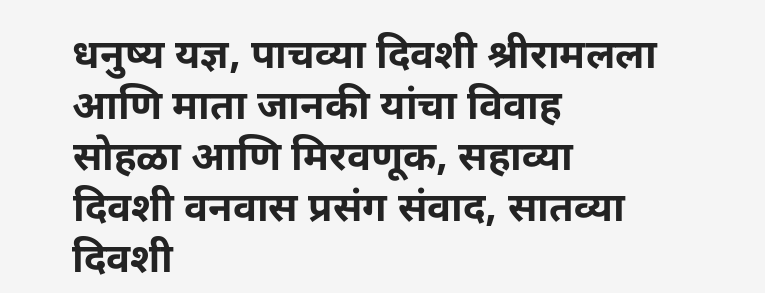धनुष्य यज्ञ, पाचव्या दिवशी श्रीरामलला आणि माता जानकी यांचा विवाह सोहळा आणि मिरवणूक, सहाव्या दिवशी वनवास प्रसंग संवाद, सातव्या दिवशी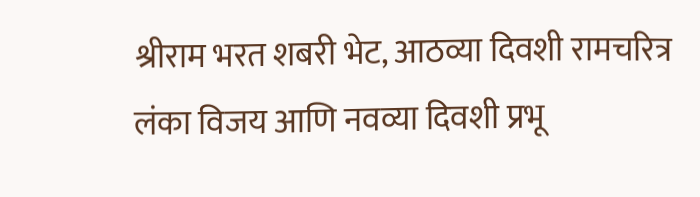श्रीराम भरत शबरी भेट, आठव्या दिवशी रामचरित्र लंका विजय आणि नवव्या दिवशी प्रभू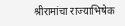श्रीरामांचा राज्याभिषेक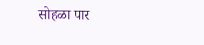सोहळा पार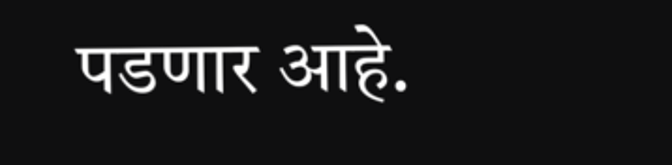पडणार आहे.